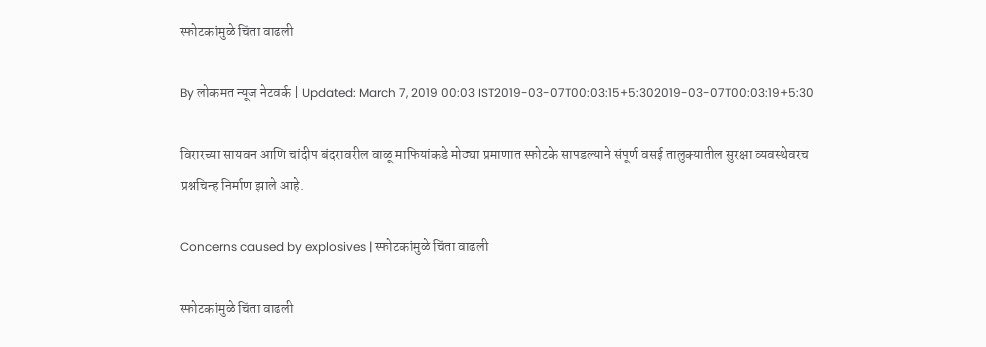स्फोटकांमुळे चिंता वाढली

By लोकमत न्यूज नेटवर्क | Updated: March 7, 2019 00:03 IST2019-03-07T00:03:15+5:302019-03-07T00:03:19+5:30

विरारच्या सायवन आणि चांदीप बंदरावरील वाळू माफियांकडे मोठ्या प्रमाणात स्फोटके सापडल्याने संपूर्ण वसई तालुक्यातील सुरक्षा व्यवस्थेवरच प्रश्नचिन्ह निर्माण झाले आहे.

Concerns caused by explosives | स्फोटकांमुळे चिंता वाढली

स्फोटकांमुळे चिंता वाढली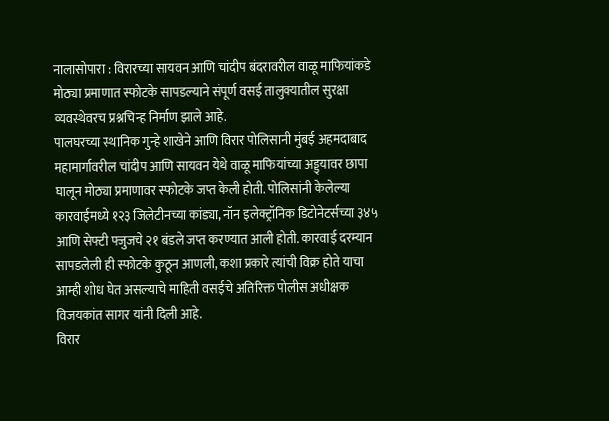नालासोपारा : विरारच्या सायवन आणि चांदीप बंदरावरील वाळू माफियांकडे मोठ्या प्रमाणात स्फोटके सापडल्याने संपूर्ण वसई तालुक्यातील सुरक्षा व्यवस्थेवरच प्रश्नचिन्ह निर्माण झाले आहे.
पालघरच्या स्थानिक गुन्हे शाखेने आणि विरार पोलिसानी मुंबई अहमदाबाद महामार्गावरील चांदीप आणि सायवन येथे वाळू माफियांच्या अड्ड्यावर छापा घालून मोठ्या प्रमाणावर स्फोटके जप्त केली होती. पोलिसांनी केलेल्या कारवाईमध्ये १२३ जिलेटीनच्या कांड्या, नॉन इलेक्ट्रॉनिक डिटोनेटर्सच्या ३४५ आणि सेफ्टी फ्जुजचे २१ बंडले जप्त करण्यात आली होती. कारवाई दरम्यान सापडलेली ही स्फोटके कुठून आणली, कशा प्रकारे त्यांची विक्र होते याचा आम्ही शोध घेत असल्याचे माहिती वसईचे अतिरिक्त पोलीस अधीक्षक विजयकांत सागर यांनी दिली आहे.
विरार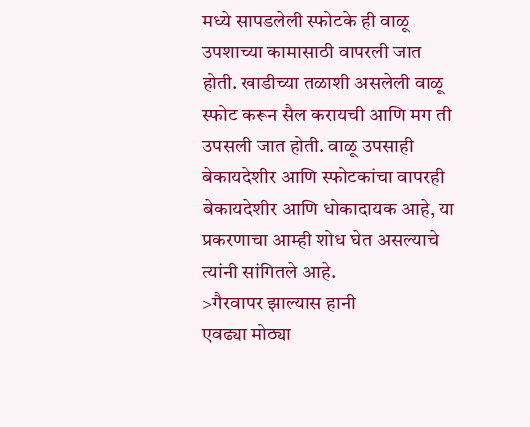मध्ये सापडलेली स्फोटके ही वाळू उपशाच्या कामासाठी वापरली जात होती. खाडीच्या तळाशी असलेली वाळू स्फोट करून सैल करायची आणि मग ती उपसली जात होती. वाळू उपसाही बेकायदेशीर आणि स्फोटकांचा वापरही बेकायदेशीर आणि धोकादायक आहे, या प्रकरणाचा आम्ही शोध घेत असल्याचे त्यांनी सांगितले आहे.
>गैरवापर झाल्यास हानी
एवढ्या मोठ्या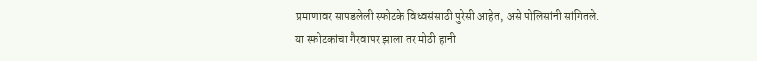प्रमाणावर सापडलेली स्फोटके विध्वसंसाठी पुरेसी आहेत, असे पोलिसांनी सांगितले.
या स्फोटकांचा गैरवापर झाला तर मोठी हानी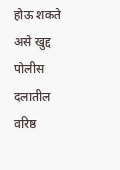होऊ शकते असे खुद्द पोलीस दलातील वरिष्ठ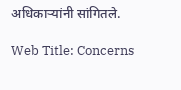अधिकाऱ्यांनी सांगितले.

Web Title: Concerns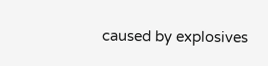caused by explosives